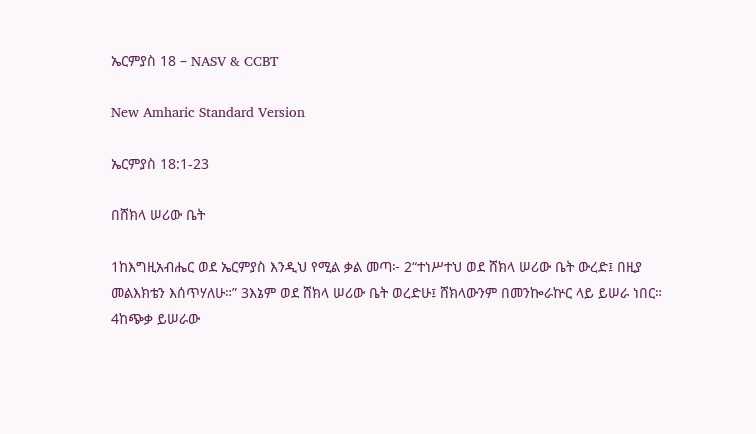ኤርምያስ 18 – NASV & CCBT

New Amharic Standard Version

ኤርምያስ 18:1-23

በሸክላ ሠሪው ቤት

1ከእግዚአብሔር ወደ ኤርምያስ እንዲህ የሚል ቃል መጣ፦ 2“ተነሥተህ ወደ ሸክላ ሠሪው ቤት ውረድ፤ በዚያ መልእክቴን እሰጥሃለሁ።” 3እኔም ወደ ሸክላ ሠሪው ቤት ወረድሁ፤ ሸክላውንም በመንኰራኵር ላይ ይሠራ ነበር። 4ከጭቃ ይሠራው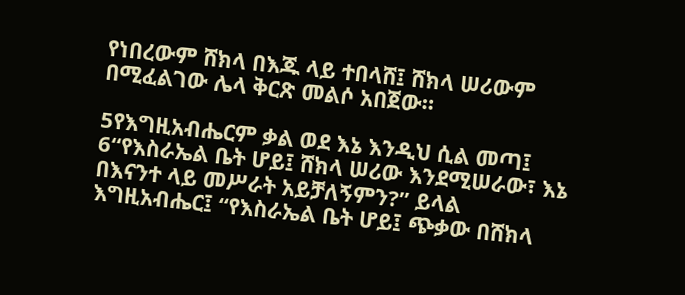የነበረውም ሸክላ በእጁ ላይ ተበላሸ፤ ሸክላ ሠሪውም በሚፈልገው ሌላ ቅርጽ መልሶ አበጀው።

5የእግዚአብሔርም ቃል ወደ እኔ እንዲህ ሲል መጣ፤ 6“የእስራኤል ቤት ሆይ፤ ሸክላ ሠሪው እንደሚሠራው፣ እኔ በእናንተ ላይ መሥራት አይቻለኝምን?” ይላል እግዚአብሔር፤ “የእስራኤል ቤት ሆይ፤ ጭቃው በሸክላ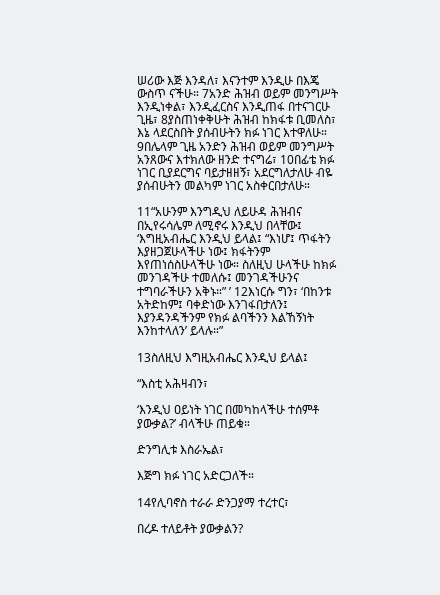ሠሪው እጅ እንዳለ፣ እናንተም እንዲሁ በእጄ ውስጥ ናችሁ። 7አንድ ሕዝብ ወይም መንግሥት እንዲነቀል፣ እንዲፈርስና እንዲጠፋ በተናገርሁ ጊዜ፣ 8ያስጠነቀቅሁት ሕዝብ ከክፋቱ ቢመለስ፣ እኔ ላደርስበት ያሰብሁትን ክፉ ነገር እተዋለሁ። 9በሌላም ጊዜ አንድን ሕዝብ ወይም መንግሥት አንጸውና እተክለው ዘንድ ተናግሬ፣ 10በፊቴ ክፉ ነገር ቢያደርግና ባይታዘዘኝ፣ አደርግለታለሁ ብዬ ያሰብሁትን መልካም ነገር አስቀርበታለሁ።

11“አሁንም እንግዲህ ለይሁዳ ሕዝብና በኢየሩሳሌም ለሚኖሩ እንዲህ በላቸው፤ ‘እግዚአብሔር እንዲህ ይላል፤ “እነሆ፤ ጥፋትን እያዘጋጀሁላችሁ ነው፤ ክፋትንም እየጠነሰስሁላችሁ ነው። ስለዚህ ሁላችሁ ከክፉ መንገዳችሁ ተመለሱ፤ መንገዳችሁንና ተግባራችሁን አቅኑ።” ’ 12እነርሱ ግን፣ ‘በከንቱ አትድከም፤ ባቀድነው እንገፋበታለን፤ እያንዳንዳችንም የክፉ ልባችንን እልኸኝነት እንከተላለን’ ይላሉ።”

13ስለዚህ እግዚአብሔር እንዲህ ይላል፤

“እስቲ አሕዛብን፣

‘እንዲህ ዐይነት ነገር በመካከላችሁ ተሰምቶ ያውቃል?’ ብላችሁ ጠይቁ።

ድንግሊቱ እስራኤል፣

እጅግ ክፉ ነገር አድርጋለች።

14የሊባኖስ ተራራ ድንጋያማ ተረተር፣

በረዶ ተለይቶት ያውቃልን?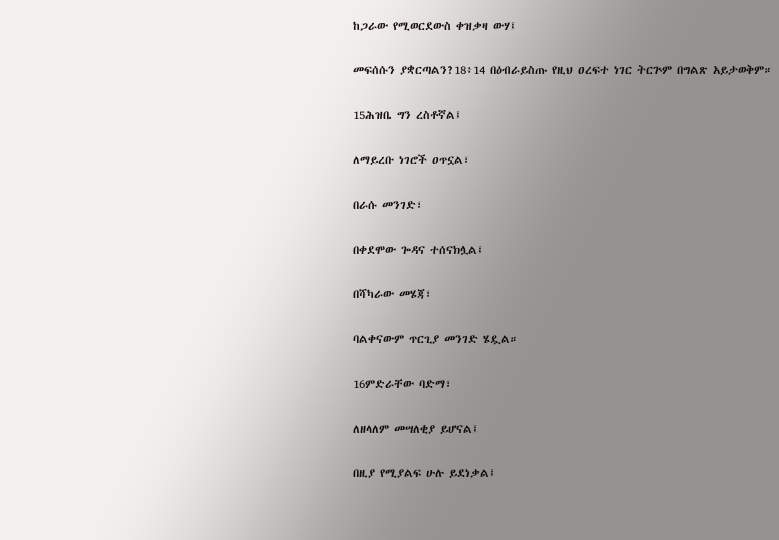ከጋራው የሚወርደውስ ቀዝቃዛ ውሃ፤

መፍሰሱን ያቋርጣልን?18፥14 በዕብራይስጡ የዚህ ዐረፍተ ነገር ትርጕም በግልጽ አይታወቅም።

15ሕዝቤ ግን ረስቶኛል፤

ለማይረቡ ነገሮች ዐጥኗል፣

በራሱ መንገድ፣

በቀደሞው ጐዳና ተሰናክሏል፤

በሻካራው መሄጃ፣

ባልቀናውም ጥርጊያ መንገድ ሄዷል።

16ምድራቸው ባድማ፣

ለዘላለም መሣለቂያ ይሆናል፤

በዚያ የሚያልፍ ሁሉ ይደነቃል፤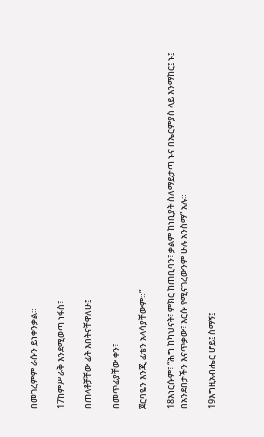በመገረምም ራሱን ይነቀንቃል።

17ከምሥራቅ እንደሚወጣ ነፋስ፣

በጠላቶቻቸው ፊት እበትናቸዋለሁ፤

በመጥፊያቸው ቀን፣

ጀርባዬን እንጂ ፊቴን አላሳያቸውም።”

18እነርሱም፣ “ሕግ ከካህናት፣ ምክር ከጠቢባን፣ ቃልም ከነቢያት ስለማይታጣ ኑና በኤርምያስ ላይ እንማከር፤ ኑ፤ በአንደበታችን እናጥቃው፣ እርሱ የሚናገረውንም ሁሉ አንስማ” አሉ።

19እግዚአብሔር ሆይ፤ ስማኝ፤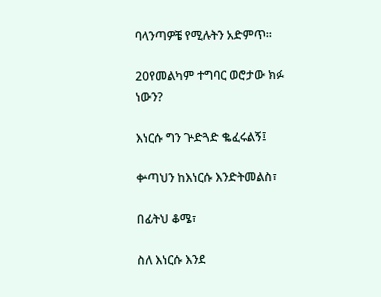ባላንጣዎቼ የሚሉትን አድምጥ።

20የመልካም ተግባር ወሮታው ክፉ ነውን?

እነርሱ ግን ጕድጓድ ቈፈሩልኝ፤

ቍጣህን ከእነርሱ እንድትመልስ፣

በፊትህ ቆሜ፣

ስለ እነርሱ እንደ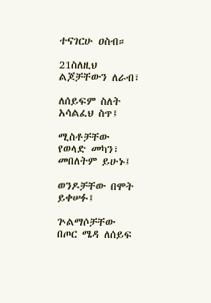ተናገርሁ ዐስብ።

21ስለዚህ ልጆቻቸውን ለራብ፣

ለሰይፍም ስለት አሳልፈህ ስጥ፤

ሚስቶቻቸው የወላድ መካን፣ መበለትም ይሁኑ፤

ወንዶቻቸው በሞት ይቀሠፉ፤

ጕልማሶቻቸው በጦር ሜዳ ለሰይፍ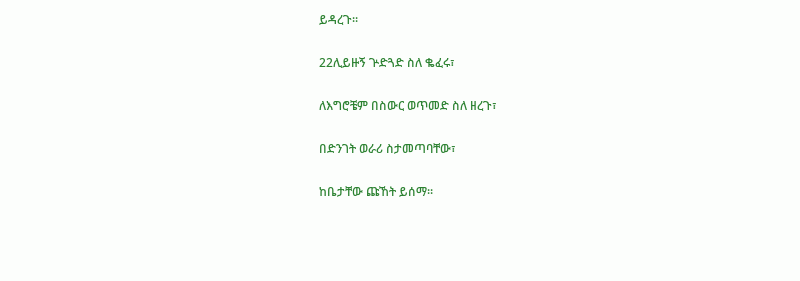ይዳረጉ።

22ሊይዙኝ ጕድጓድ ስለ ቈፈሩ፣

ለእግሮቼም በስውር ወጥመድ ስለ ዘረጉ፣

በድንገት ወራሪ ስታመጣባቸው፣

ከቤታቸው ጩኸት ይሰማ።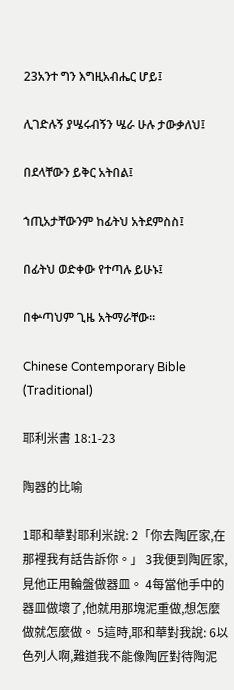23አንተ ግን እግዚአብሔር ሆይ፤

ሊገድሉኝ ያሤሩብኝን ሤራ ሁሉ ታውቃለህ፤

በደላቸውን ይቅር አትበል፤

ኀጢአታቸውንም ከፊትህ አትደምስስ፤

በፊትህ ወድቀው የተጣሉ ይሁኑ፤

በቍጣህም ጊዜ አትማራቸው።

Chinese Contemporary Bible (Traditional)

耶利米書 18:1-23

陶器的比喻

1耶和華對耶利米說: 2「你去陶匠家,在那裡我有話告訴你。」 3我便到陶匠家,見他正用輪盤做器皿。 4每當他手中的器皿做壞了,他就用那塊泥重做,想怎麼做就怎麼做。 5這時,耶和華對我說: 6以色列人啊,難道我不能像陶匠對待陶泥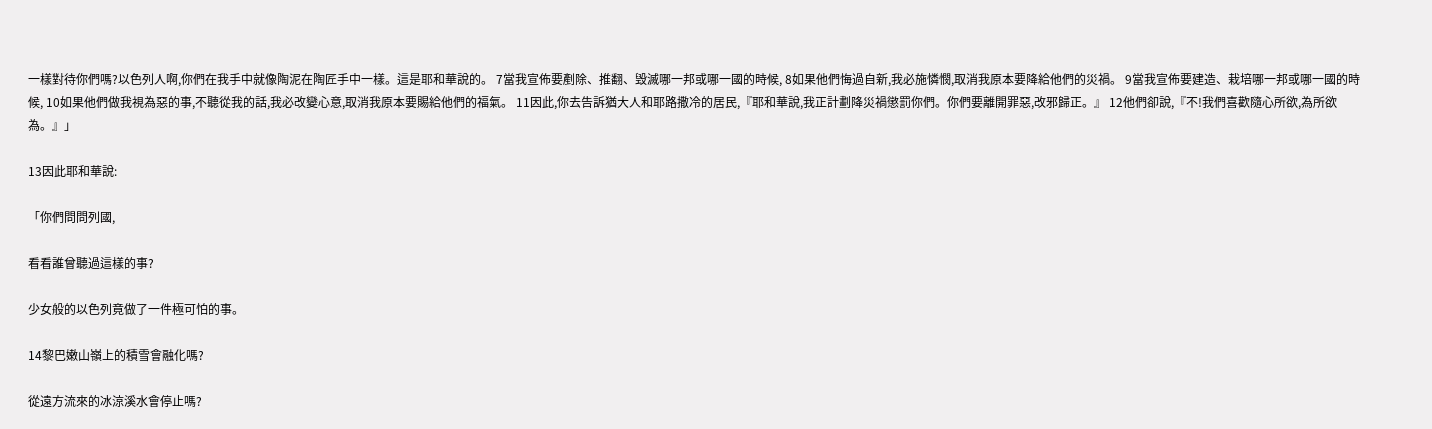一樣對待你們嗎?以色列人啊,你們在我手中就像陶泥在陶匠手中一樣。這是耶和華說的。 7當我宣佈要剷除、推翻、毀滅哪一邦或哪一國的時候, 8如果他們悔過自新,我必施憐憫,取消我原本要降給他們的災禍。 9當我宣佈要建造、栽培哪一邦或哪一國的時候, 10如果他們做我視為惡的事,不聽從我的話,我必改變心意,取消我原本要賜給他們的福氣。 11因此,你去告訴猶大人和耶路撒冷的居民,『耶和華說,我正計劃降災禍懲罰你們。你們要離開罪惡,改邪歸正。』 12他們卻說,『不!我們喜歡隨心所欲,為所欲為。』」

13因此耶和華說:

「你們問問列國,

看看誰曾聽過這樣的事?

少女般的以色列竟做了一件極可怕的事。

14黎巴嫩山嶺上的積雪會融化嗎?

從遠方流來的冰涼溪水會停止嗎?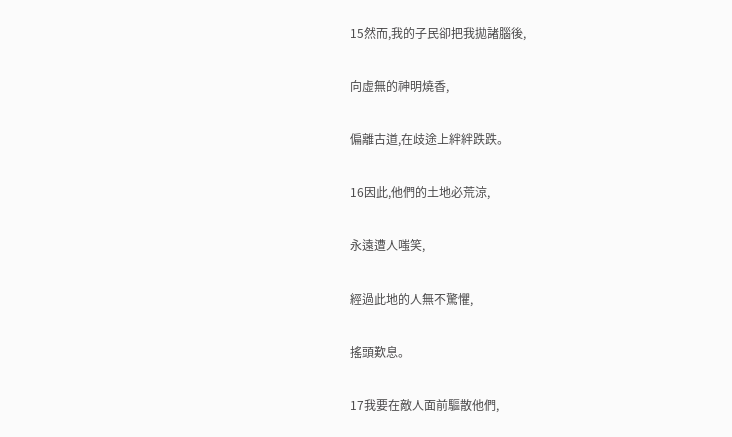15然而,我的子民卻把我拋諸腦後,

向虛無的神明燒香,

偏離古道,在歧途上絆絆跌跌。

16因此,他們的土地必荒涼,

永遠遭人嗤笑,

經過此地的人無不驚懼,

搖頭歎息。

17我要在敵人面前驅散他們,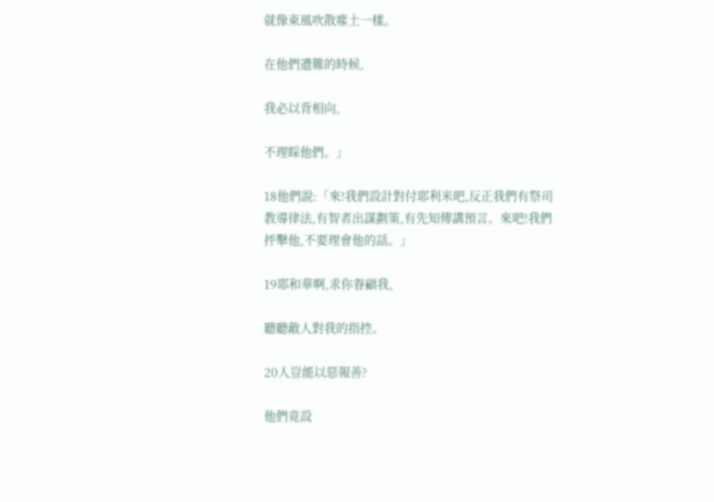就像東風吹散塵土一樣。

在他們遭難的時候,

我必以背相向,

不理睬他們。」

18他們說:「來!我們設計對付耶利米吧,反正我們有祭司教導律法,有智者出謀劃策,有先知傳講預言。來吧!我們抨擊他,不要理會他的話。」

19耶和華啊,求你眷顧我,

聽聽敵人對我的指控。

20人豈能以惡報善?

他們竟設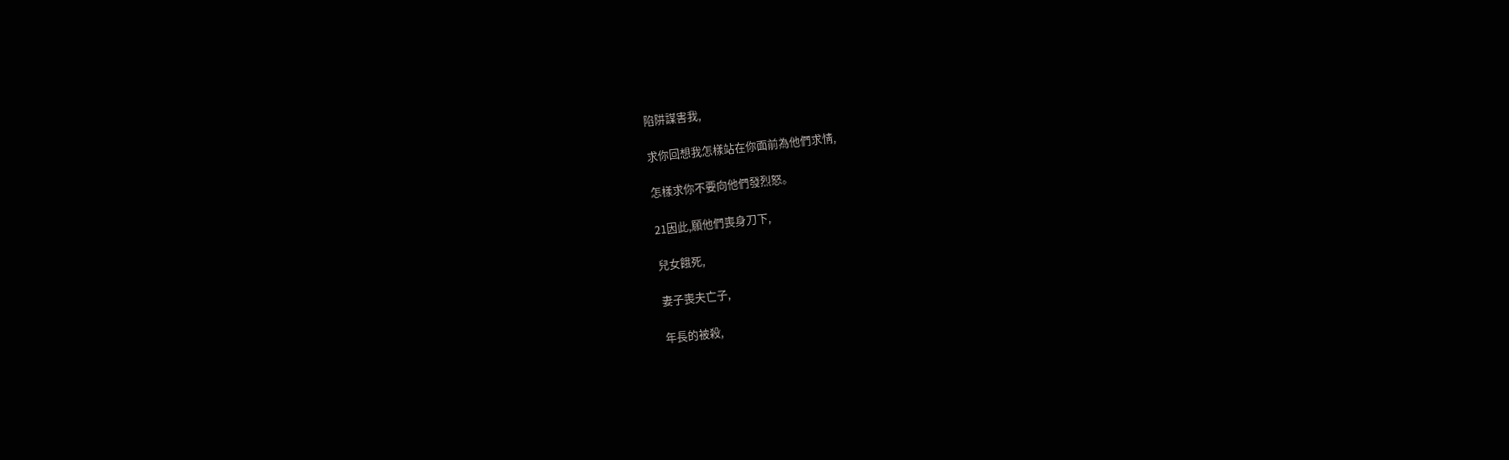陷阱謀害我,

求你回想我怎樣站在你面前為他們求情,

怎樣求你不要向他們發烈怒。

21因此,願他們喪身刀下,

兒女餓死,

妻子喪夫亡子,

年長的被殺,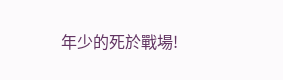年少的死於戰場!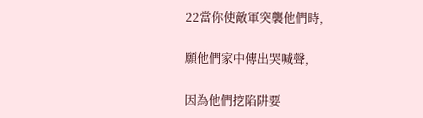22當你使敵軍突襲他們時,

願他們家中傳出哭喊聲,

因為他們挖陷阱要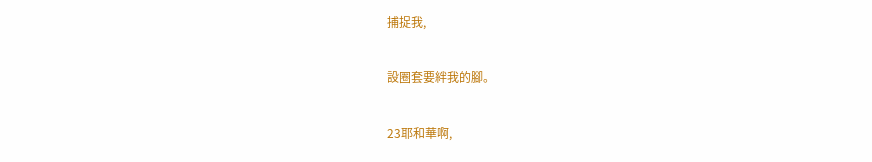捕捉我,

設圈套要絆我的腳。

23耶和華啊,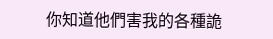你知道他們害我的各種詭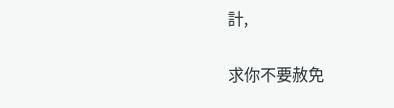計,

求你不要赦免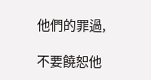他們的罪過,

不要饒恕他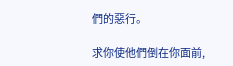們的惡行。

求你使他們倒在你面前,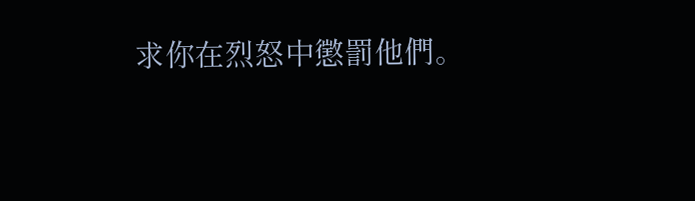求你在烈怒中懲罰他們。